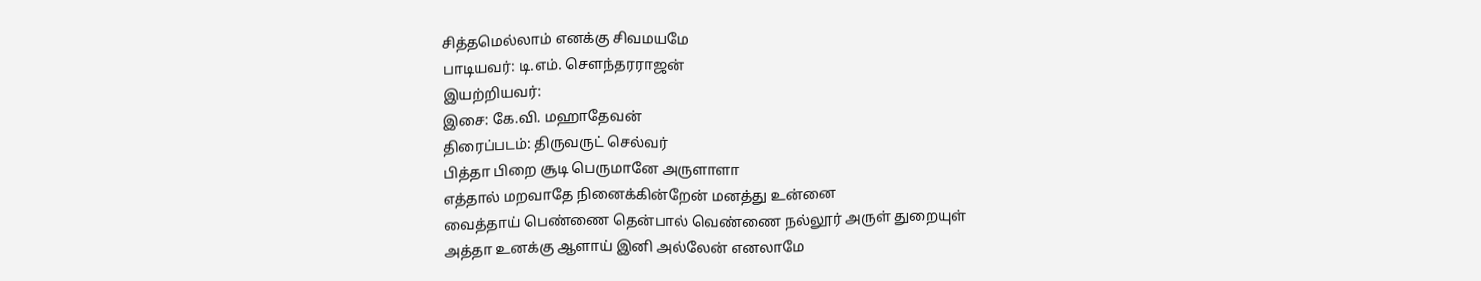சித்தமெல்லாம் எனக்கு சிவமயமே
பாடியவர்: டி.எம். சௌந்தரராஜன்
இயற்றியவர்:
இசை: கே.வி. மஹாதேவன்
திரைப்படம்: திருவருட் செல்வர்
பித்தா பிறை சூடி பெருமானே அருளாளா
எத்தால் மறவாதே நினைக்கின்றேன் மனத்து உன்னை
வைத்தாய் பெண்ணை தென்பால் வெண்ணை நல்லூர் அருள் துறையுள்
அத்தா உனக்கு ஆளாய் இனி அல்லேன் எனலாமே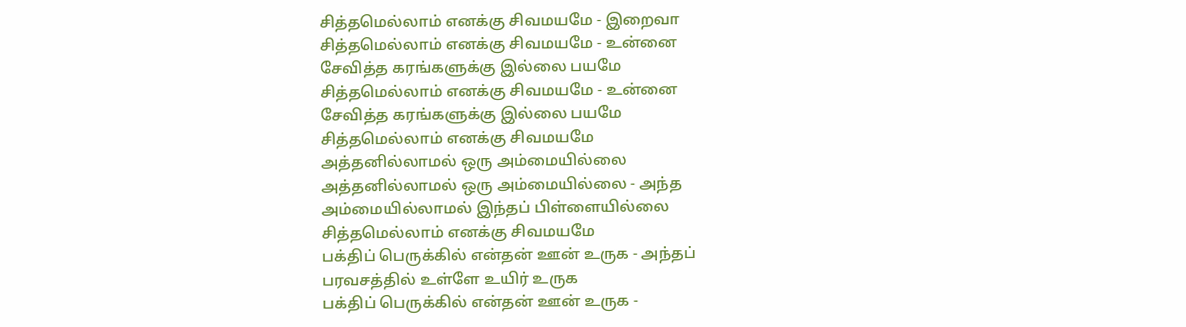சித்தமெல்லாம் எனக்கு சிவமயமே - இறைவா
சித்தமெல்லாம் எனக்கு சிவமயமே - உன்னை
சேவித்த கரங்களுக்கு இல்லை பயமே
சித்தமெல்லாம் எனக்கு சிவமயமே - உன்னை
சேவித்த கரங்களுக்கு இல்லை பயமே
சித்தமெல்லாம் எனக்கு சிவமயமே
அத்தனில்லாமல் ஒரு அம்மையில்லை
அத்தனில்லாமல் ஒரு அம்மையில்லை - அந்த
அம்மையில்லாமல் இந்தப் பிள்ளையில்லை
சித்தமெல்லாம் எனக்கு சிவமயமே
பக்திப் பெருக்கில் என்தன் ஊன் உருக - அந்தப்
பரவசத்தில் உள்ளே உயிர் உருக
பக்திப் பெருக்கில் என்தன் ஊன் உருக -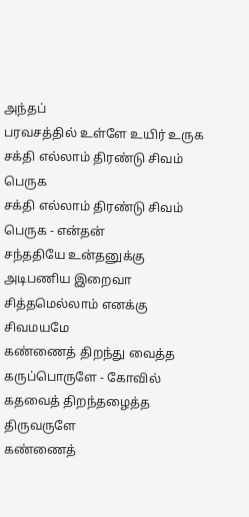அந்தப்
பரவசத்தில் உள்ளே உயிர் உருக
சக்தி எல்லாம் திரண்டு சிவம் பெருக
சக்தி எல்லாம் திரண்டு சிவம் பெருக - என்தன்
சந்ததியே உன்தனுக்கு அடிபணிய இறைவா
சித்தமெல்லாம் எனக்கு சிவமயமே
கண்ணைத் திறந்து வைத்த கருப்பொருளே - கோவில்
கதவைத் திறந்தழைத்த திருவருளே
கண்ணைத்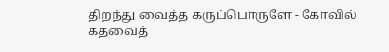திறந்து வைத்த கருப்பொருளே - கோவில்
கதவைத்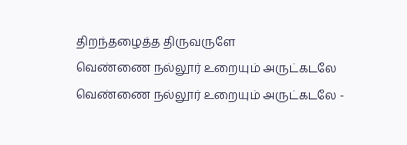திறந்தழைத்த திருவருளே
வெண்ணை நல்லூர் உறையும் அருட்கடலே
வெண்ணை நல்லூர் உறையும் அருட்கடலே -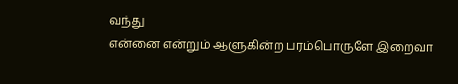வந்து
என்னை என்றும் ஆளுகின்ற பரம்பொருளே இறைவா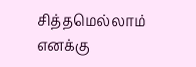சித்தமெல்லாம் எனக்கு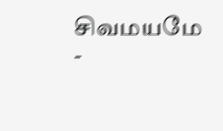சிவமயமே -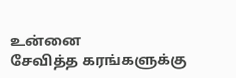உன்னை
சேவித்த கரங்களுக்கு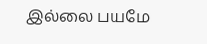இல்லை பயமே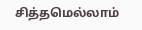சித்தமெல்லாம்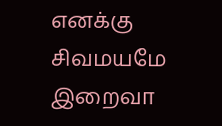எனக்கு சிவமயமே இறைவா